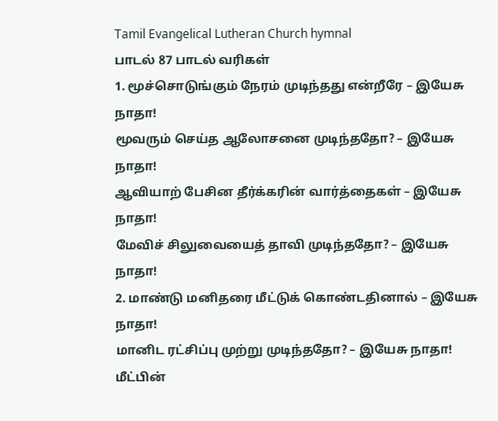Tamil Evangelical Lutheran Church hymnal
பாடல் 87 பாடல் வரிகள்
1. மூச்சொடுங்கும் நேரம் முடிந்தது என்றீரே – இயேசு நாதா!
மூவரும் செய்த ஆலோசனை முடிந்ததோ? – இயேசு நாதா!
ஆவியாற் பேசின தீர்க்கரின் வார்த்தைகள் – இயேசு நாதா!
மேவிச் சிலுவையைத் தாவி முடிந்ததோ? – இயேசு நாதா!
2. மாண்டு மனிதரை மீட்டுக் கொண்டதினால் – இயேசு நாதா!
மானிட ரட்சிப்பு முற்று முடிந்ததோ? – இயேசு நாதா!
மீட்பின்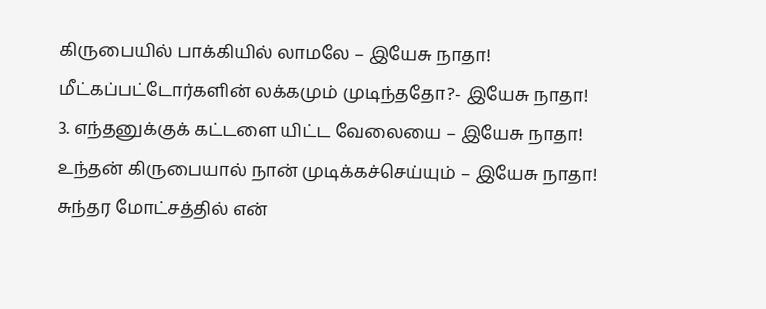கிருபையில் பாக்கியில் லாமலே – இயேசு நாதா!
மீட்கப்பட்டோர்களின் லக்கமும் முடிந்ததோ?- இயேசு நாதா!
3. எந்தனுக்குக் கட்டளை யிட்ட வேலையை – இயேசு நாதா!
உந்தன் கிருபையால் நான் முடிக்கச்செய்யும் – இயேசு நாதா!
சுந்தர மோட்சத்தில் என்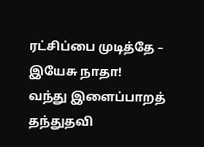ரட்சிப்பை முடித்தே – இயேசு நாதா!
வந்து இளைப்பாறத் தந்துதவி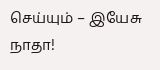செய்யும் – இயேசு நாதா!